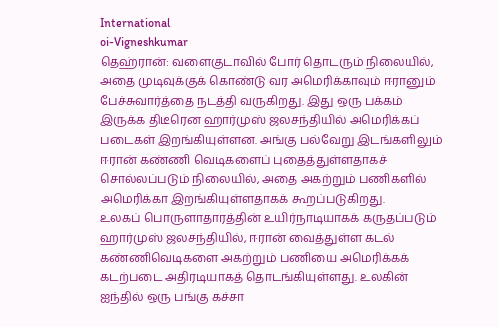International
oi-Vigneshkumar
தெஹ்ரான்: வளைகுடாவில் போர் தொடரும் நிலையில், அதை முடிவுக்குக் கொண்டு வர அமெரிக்காவும் ஈரானும் பேச்சுவார்த்தை நடத்தி வருகிறது. இது ஒரு பக்கம் இருக்க திடீரென ஹார்முஸ் ஜலசந்தியில் அமெரிக்கப் படைகள் இறங்கியுள்ளன. அங்கு பல்வேறு இடங்களிலும் ஈரான் கண்ணி வெடிகளைப் புதைத்துள்ளதாகச் சொல்லப்படும் நிலையில், அதை அகற்றும் பணிகளில் அமெரிக்கா இறங்கியுள்ளதாகக் கூறப்படுகிறது.
உலகப் பொருளாதாரத்தின் உயிர்நாடியாகக் கருதப்படும் ஹார்முஸ் ஜலசந்தியில், ஈரான் வைத்துள்ள கடல் கண்ணிவெடிகளை அகற்றும் பணியை அமெரிக்கக் கடற்படை அதிரடியாகத் தொடங்கியுள்ளது. உலகின் ஐந்தில் ஒரு பங்கு கச்சா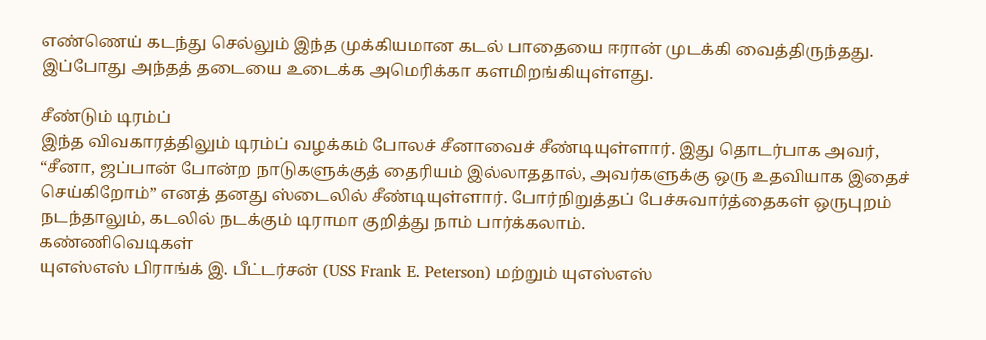எண்ணெய் கடந்து செல்லும் இந்த முக்கியமான கடல் பாதையை ஈரான் முடக்கி வைத்திருந்தது. இப்போது அந்தத் தடையை உடைக்க அமெரிக்கா களமிறங்கியுள்ளது.

சீண்டும் டிரம்ப்
இந்த விவகாரத்திலும் டிரம்ப் வழக்கம் போலச் சீனாவைச் சீண்டியுள்ளார். இது தொடர்பாக அவர், “சீனா, ஜப்பான் போன்ற நாடுகளுக்குத் தைரியம் இல்லாததால், அவர்களுக்கு ஒரு உதவியாக இதைச் செய்கிறோம்” எனத் தனது ஸ்டைலில் சீண்டியுள்ளார். போர்நிறுத்தப் பேச்சுவார்த்தைகள் ஒருபுறம் நடந்தாலும், கடலில் நடக்கும் டிராமா குறித்து நாம் பார்க்கலாம்.
கண்ணிவெடிகள்
யுஎஸ்எஸ் பிராங்க் இ. பீட்டர்சன் (USS Frank E. Peterson) மற்றும் யுஎஸ்எஸ்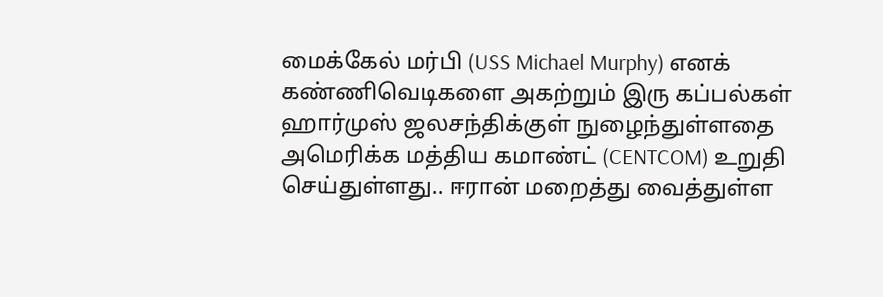மைக்கேல் மர்பி (USS Michael Murphy) எனக் கண்ணிவெடிகளை அகற்றும் இரு கப்பல்கள் ஹார்முஸ் ஜலசந்திக்குள் நுழைந்துள்ளதை அமெரிக்க மத்திய கமாண்ட் (CENTCOM) உறுதி செய்துள்ளது.. ஈரான் மறைத்து வைத்துள்ள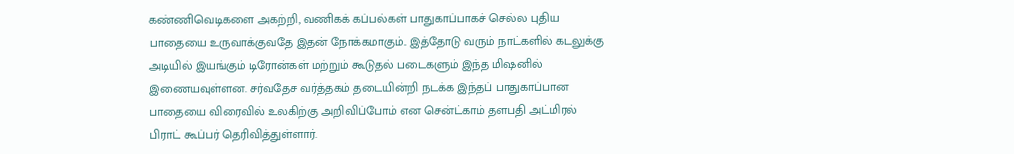கண்ணிவெடிகளை அகற்றி, வணிகக் கப்பல்கள் பாதுகாப்பாகச் செல்ல புதிய பாதையை உருவாக்குவதே இதன் நோக்கமாகும்.. இத்தோடு வரும் நாட்களில் கடலுக்கு அடியில் இயங்கும் டிரோன்கள் மற்றும் கூடுதல் படைகளும் இந்த மிஷனில் இணையவுள்ளன. சர்வதேச வர்த்தகம் தடையின்றி நடக்க இந்தப் பாதுகாப்பான பாதையை விரைவில் உலகிற்கு அறிவிப்போம் என சென்ட்காம் தளபதி அட்மிரல் பிராட் கூப்பர் தெரிவித்துள்ளார்.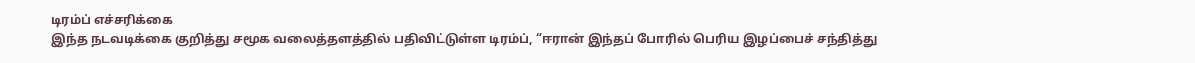டிரம்ப் எச்சரிக்கை
இந்த நடவடிக்கை குறித்து சமூக வலைத்தளத்தில் பதிவிட்டுள்ள டிரம்ப், “ஈரான் இந்தப் போரில் பெரிய இழப்பைச் சந்தித்து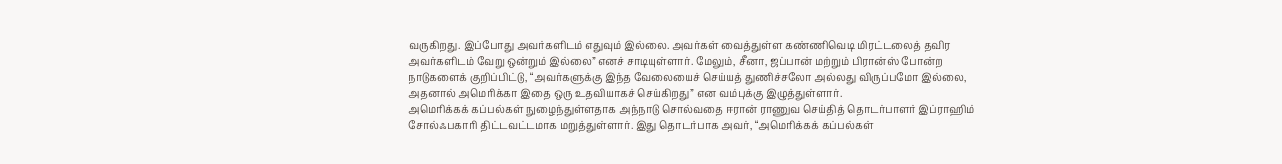வருகிறது. இப்போது அவர்களிடம் எதுவும் இல்லை. அவர்கள் வைத்துள்ள கண்ணிவெடி மிரட்டலைத் தவிர அவர்களிடம் வேறு ஒன்றும் இல்லை” எனச் சாடியுள்ளார். மேலும், சீனா, ஜப்பான் மற்றும் பிரான்ஸ் போன்ற நாடுகளைக் குறிப்பிட்டு, “அவர்களுக்கு இந்த வேலையைச் செய்யத் துணிச்சலோ அல்லது விருப்பமோ இல்லை, அதனால் அமெரிக்கா இதை ஒரு உதவியாகச் செய்கிறது” என வம்புக்கு இழுத்துள்ளார்.
அமெரிக்கக் கப்பல்கள் நுழைந்துள்ளதாக அந்நாடு சொல்வதை ஈரான் ராணுவ செய்தித் தொடர்பாளர் இப்ராஹிம் சோல்ஃபகாரி திட்டவட்டமாக மறுத்துள்ளார். இது தொடர்பாக அவர், “அமெரிக்கக் கப்பல்கள்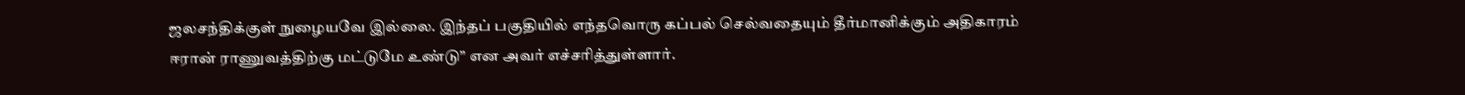ஜலசந்திக்குள் நுழையவே இல்லை. இந்தப் பகுதியில் எந்தவொரு கப்பல் செல்வதையும் தீர்மானிக்கும் அதிகாரம் ஈரான் ராணுவத்திற்கு மட்டுமே உண்டு” என அவர் எச்சரித்துள்ளார்.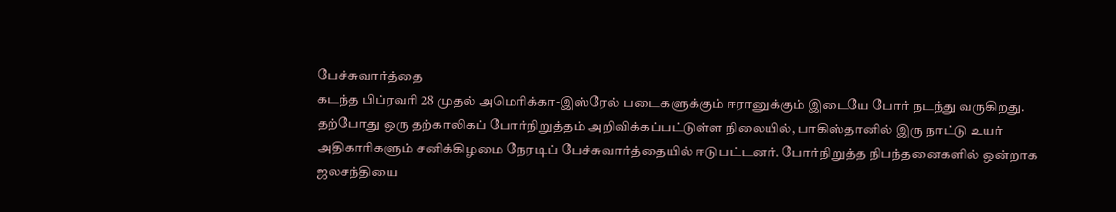பேச்சுவார்த்தை
கடந்த பிப்ரவரி 28 முதல் அமெரிக்கா-இஸ்ரேல் படைகளுக்கும் ஈரானுக்கும் இடையே போர் நடந்து வருகிறது. தற்போது ஒரு தற்காலிகப் போர்நிறுத்தம் அறிவிக்கப்பட்டுள்ள நிலையில், பாகிஸ்தானில் இரு நாட்டு உயர் அதிகாரிகளும் சனிக்கிழமை நேரடிப் பேச்சுவார்த்தையில் ஈடுபட்டனர். போர்நிறுத்த நிபந்தனைகளில் ஒன்றாக ஜலசந்தியை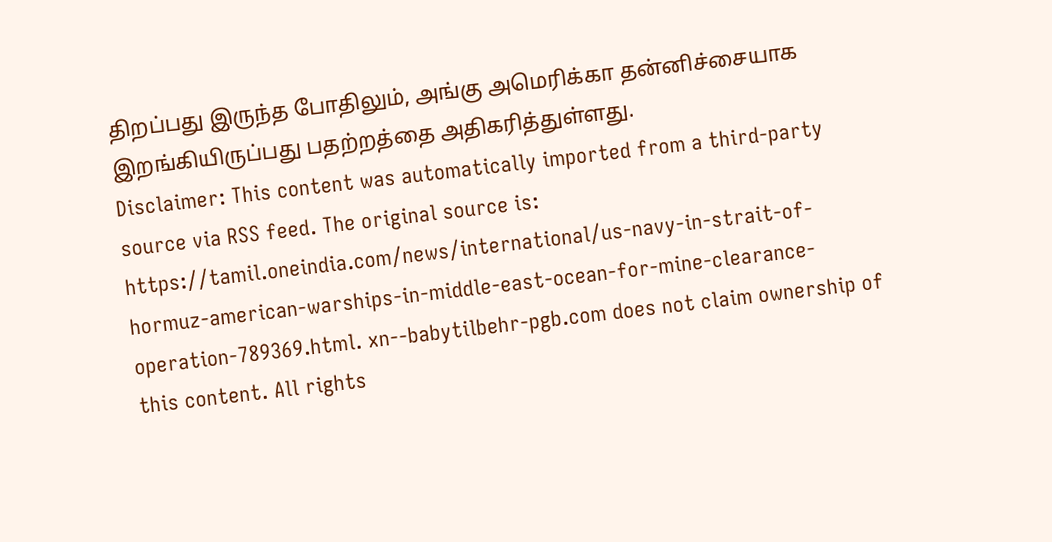திறப்பது இருந்த போதிலும், அங்கு அமெரிக்கா தன்னிச்சையாக இறங்கியிருப்பது பதற்றத்தை அதிகரித்துள்ளது.
Disclaimer: This content was automatically imported from a third-party source via RSS feed. The original source is: https://tamil.oneindia.com/news/international/us-navy-in-strait-of-hormuz-american-warships-in-middle-east-ocean-for-mine-clearance-operation-789369.html. xn--babytilbehr-pgb.com does not claim ownership of this content. All rights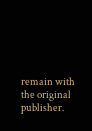remain with the original publisher.